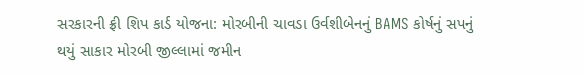સરકારની ફ્રી શિપ કાર્ડ યોજના: મોરબીની ચાવડા ઉર્વશીબેનનું BAMS કોર્ષનું સપનું થયું સાકાર મોરબી જીલ્લામાં જમીન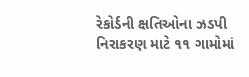રેકોર્ડની ક્ષતિઓના ઝડપી નિરાકરણ માટે ૧૧ ગામોમાં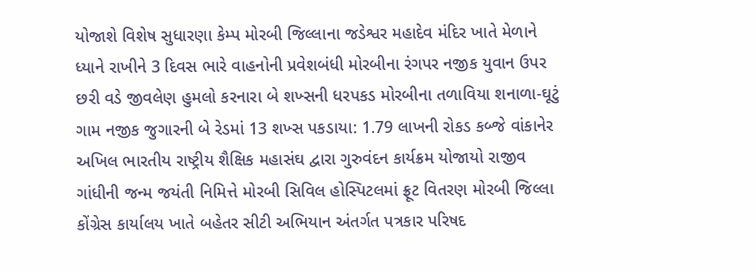યોજાશે વિશેષ સુધારણા કેમ્પ મોરબી જિલ્લાના જડેશ્વર મહાદેવ મંદિર ખાતે મેળાને ધ્યાને રાખીને 3 દિવસ ભારે વાહનોની પ્રવેશબંધી મોરબીના રંગપર નજીક યુવાન ઉપર છરી વડે જીવલેણ હુમલો કરનારા બે શખ્સની ધરપકડ મોરબીના તળાવિયા શનાળા-ઘૂટું ગામ નજીક જુગારની બે રેડમાં 13 શખ્સ પકડાયા: 1.79 લાખની રોકડ કબ્જે વાંકાનેર અખિલ ભારતીય રાષ્ટ્રીય શૈક્ષિક મહાસંઘ દ્વારા ગુરુવંદન કાર્યક્રમ યોજાયો રાજીવ ગાંધીની જન્મ જયંતી નિમિત્તે મોરબી સિવિલ હોસ્પિટલમાં ફ્રૂટ વિતરણ મોરબી જિલ્લા કોંગ્રેસ કાર્યાલય ખાતે બહેતર સીટી અભિયાન અંતર્ગત પત્રકાર પરિષદ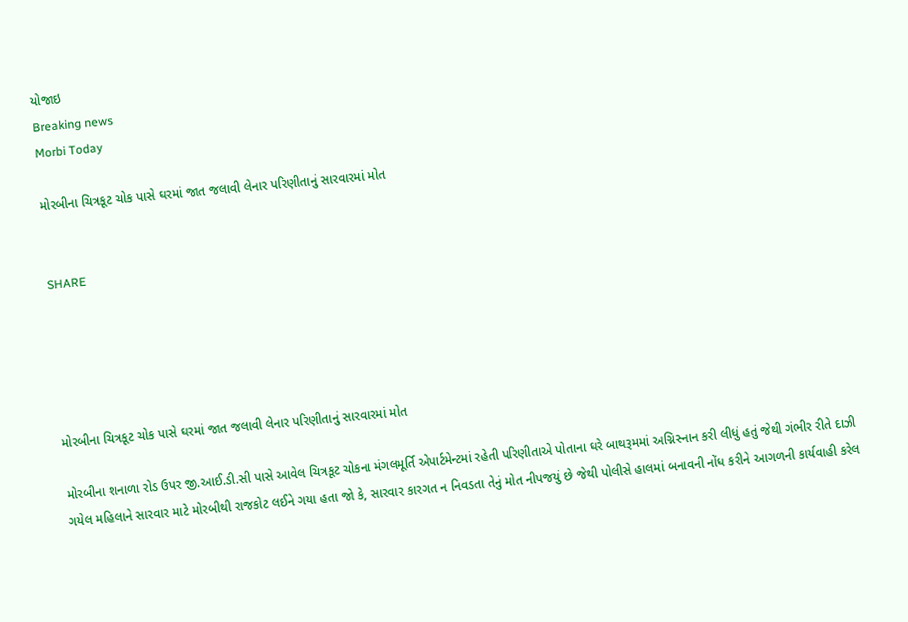યોજાઇ
Breaking news
Morbi Today

મોરબીના ચિત્રકૂટ ચોક પાસે ઘરમાં જાત જલાવી લેનાર પરિણીતાનું સારવારમાં મોત


SHARE





મોરબીના ચિત્રકૂટ ચોક પાસે ઘરમાં જાત જલાવી લેનાર પરિણીતાનું સારવારમાં મોત

મોરબીના શનાળા રોડ ઉપર જી.આઈ.ડી.સી પાસે આવેલ ચિત્રકૂટ ચોકના મંગલમૂર્તિ એપાર્ટમેન્ટમાં રહેતી પરિણીતાએ પોતાના ઘરે બાથરૂમમાં અગ્નિસ્નાન કરી લીધું હતું જેથી ગંભીર રીતે દાઝી ગયેલ મહિલાને સારવાર માટે મોરબીથી રાજકોટ લઈને ગયા હતા જો કે, સારવાર કારગત ન નિવડતા તેનું મોત નીપજયું છે જેથી પોલીસે હાલમાં બનાવની નોંધ કરીને આગળની કાર્યવાહી કરેલ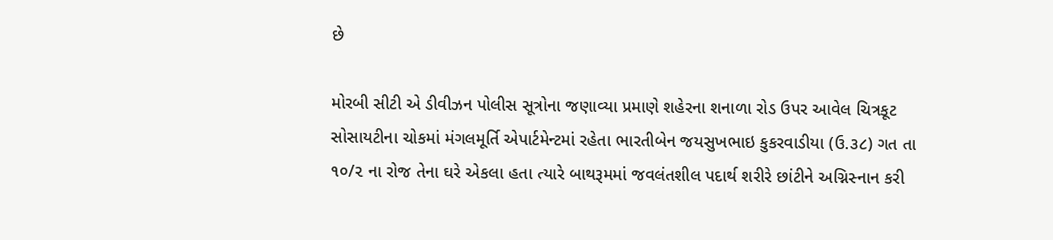છે

મોરબી સીટી એ ડીવીઝન પોલીસ સૂત્રોના જણાવ્યા પ્રમાણે શહેરના શનાળા રોડ ઉપર આવેલ ચિત્રકૂટ સોસાયટીના ચોકમાં મંગલમૂર્તિ એપાર્ટમેન્ટમાં રહેતા ભારતીબેન જયસુખભાઇ કુકરવાડીયા (ઉ.૩૮) ગત તા ૧૦/૨ ના રોજ તેના ઘરે એકલા હતા ત્યારે બાથરૂમમાં જવલંતશીલ પદાર્થ શરીરે છાંટીને અગ્નિસ્નાન કરી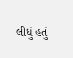લીધું હતું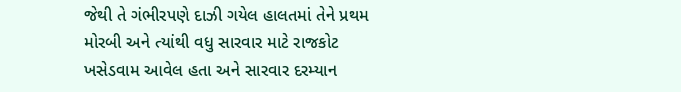જેથી તે ગંભીરપણે દાઝી ગયેલ હાલતમાં તેને પ્રથમ મોરબી અને ત્યાંથી વધુ સારવાર માટે રાજકોટ ખસેડવામ આવેલ હતા અને સારવાર દરમ્યાન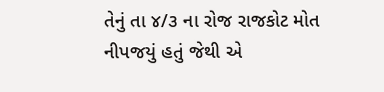તેનું તા ૪/૩ ના રોજ રાજકોટ મોત નીપજયું હતું જેથી એ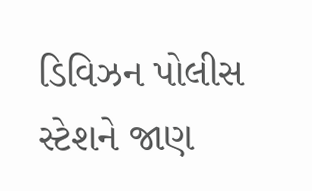ડિવિઝન પોલીસ સ્ટેશને જાણ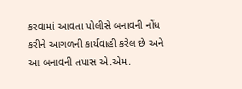કરવામાં આવતા પોલીસે બનાવની નોંધ કરીને આગળની કાર્યવાહી કરેલ છે અને આ બનાવની તપાસ એ.એમ.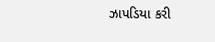ઝાપડિયા કરી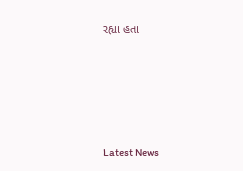રહ્યા હતા






Latest News